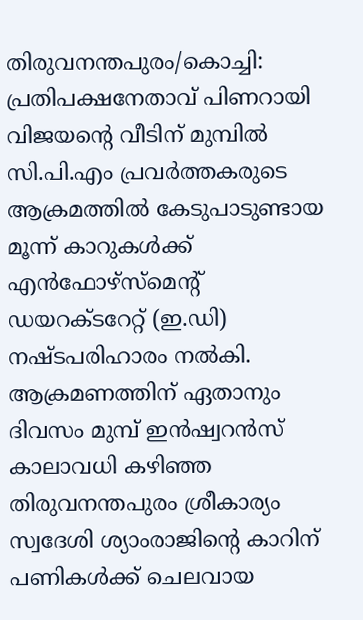തിരുവനന്തപുരം/കൊച്ചി: പ്രതിപക്ഷനേതാവ് പിണറായി വിജയന്റെ വീടിന് മുമ്പിൽ സി.പി.എം പ്രവർത്തകരുടെ ആക്രമത്തിൽ കേടുപാടുണ്ടായ മൂന്ന് കാറുകൾക്ക് എൻഫോഴ്സ്മെന്റ് ഡയറക്ടറേറ്റ് (ഇ.ഡി) നഷ്ടപരിഹാരം നൽകി. ആക്രമണത്തിന് ഏതാനും ദിവസം മുമ്പ് ഇൻഷ്വറൻസ് കാലാവധി കഴിഞ്ഞ തിരുവനന്തപുരം ശ്രീകാര്യം സ്വദേശി ശ്യാംരാജിന്റെ കാറിന് പണികൾക്ക് ചെലവായ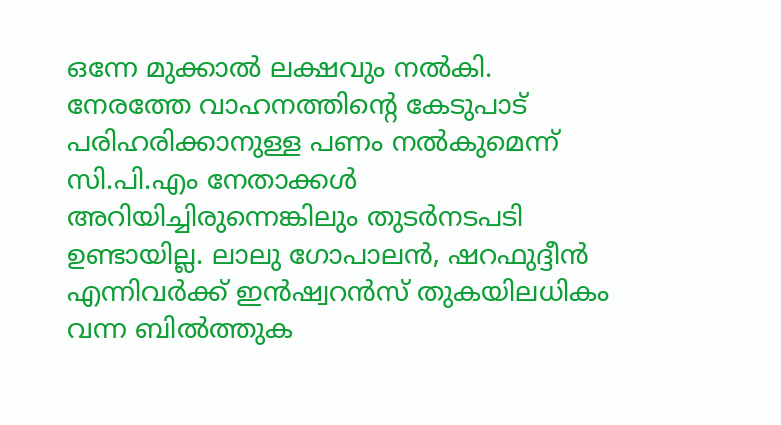ഒന്നേ മുക്കാൽ ലക്ഷവും നൽകി. നേരത്തേ വാഹനത്തിന്റെ കേടുപാട് പരിഹരിക്കാനുള്ള പണം നൽകുമെന്ന് സി.പി.എം നേതാക്കൾ അറിയിച്ചിരുന്നെങ്കിലും തുടർനടപടി ഉണ്ടായില്ല. ലാലു ഗോപാലൻ, ഷറഫുദ്ദീൻ എന്നിവർക്ക് ഇൻഷ്വറൻസ് തുകയിലധികം വന്ന ബിൽത്തുക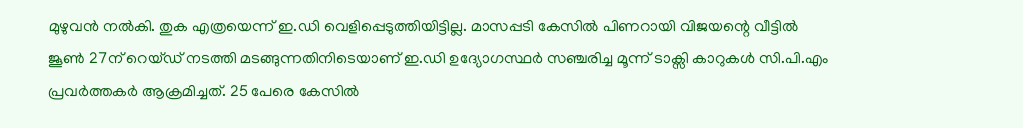മുഴുവൻ നൽകി. തുക എത്രയെന്ന് ഇ.ഡി വെളിപ്പെടുത്തിയിട്ടില്ല. മാസപ്പടി കേസിൽ പിണറായി വിജയന്റെ വീട്ടിൽ ജൂൺ 27ന് റെയ്ഡ് നടത്തി മടങ്ങുന്നതിനിടെയാണ് ഇ.ഡി ഉദ്യോഗസ്ഥർ സഞ്ചരിച്ച മൂന്ന് ടാക്സി കാറുകൾ സി.പി.എം പ്രവർത്തകർ ആക്രമിച്ചത്. 25 പേരെ കേസിൽ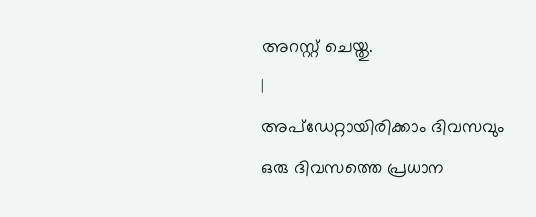അറസ്റ്റ് ചെയ്തു.
|
അപ്ഡേറ്റായിരിക്കാം ദിവസവും
ഒരു ദിവസത്തെ പ്രധാന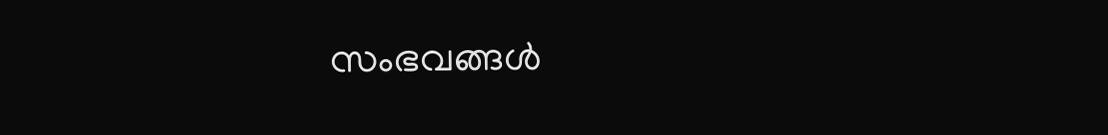സംഭവങ്ങൾ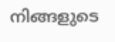നിങ്ങളുടെ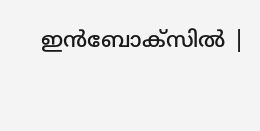ഇൻബോക്സിൽ |